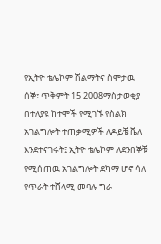የኢትዮ ቴሌኮም ሽልማትና ስሞታዉ
ሰኞ፣ ጥቅምት 15 2008ማስታወቂያ
በተለያዩ ከተሞች የሚገኙ የስልክ አገልግሎት ተጠቃሚዎች ለዶይቼ ቬለ እንደተናገሩት፤ ኢትዮ ቴሌኮም ለደንበኞቹ የሚሰጠዉ አገልግሎት ደካማ ሆኖ ሳለ የጥራት ተሸላሚ መባሉ ግራ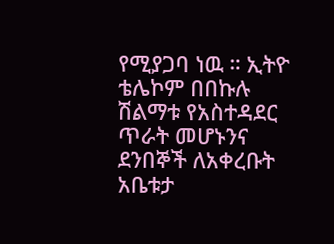የሚያጋባ ነዉ ። ኢትዮ ቴሌኮም በበኩሉ ሽልማቱ የአስተዳደር ጥራት መሆኑንና ደንበኞች ለአቀረቡት አቤቱታ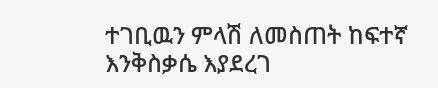ተገቢዉን ምላሽ ለመስጠት ከፍተኛ እንቅስቃሴ እያደረገ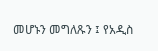መሆኑን መግለጹን ፤ የአዲስ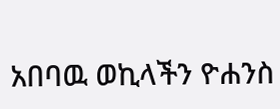አበባዉ ወኪላችን ዮሐንስ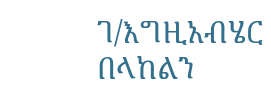ገ/እግዚአብሄር በላከልን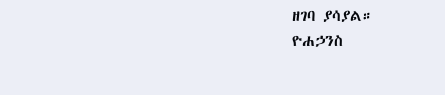ዘገባ ያሳያል።
ዮሐኃንስ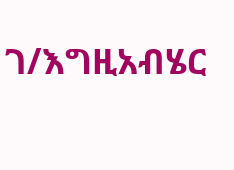ገ/እግዚአብሄር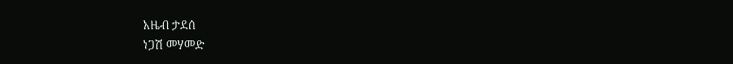አዜብ ታደሰ
ነጋሽ መሃመድ